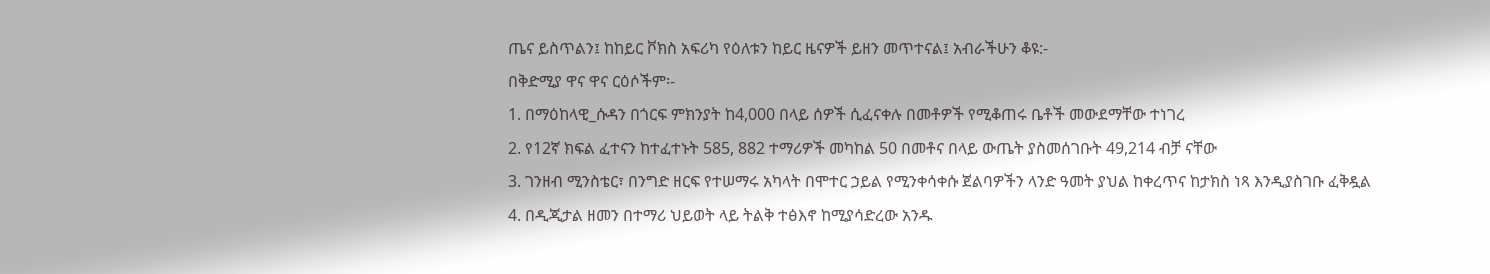ጤና ይስጥልን፤ ከከይር ቮክስ አፍሪካ የዕለቱን ከይር ዜናዎች ይዘን መጥተናል፤ አብራችሁን ቆዩ:-
በቅድሚያ ዋና ዋና ርዕሶችም፡-
1. በማዕከላዊ_ሱዳን በጎርፍ ምክንያት ከ4,000 በላይ ሰዎች ሲፈናቀሉ በመቶዎች የሚቆጠሩ ቤቶች መውደማቸው ተነገረ
2. የ12ኛ ክፍል ፈተናን ከተፈተኑት 585, 882 ተማሪዎች መካከል 50 በመቶና በላይ ውጤት ያስመሰገቡት 49,214 ብቻ ናቸው
3. ገንዘብ ሚንስቴር፣ በንግድ ዘርፍ የተሠማሩ አካላት በሞተር ኃይል የሚንቀሳቀሱ ጀልባዎችን ላንድ ዓመት ያህል ከቀረጥና ከታክስ ነጻ እንዲያስገቡ ፈቅዷል
4. በዲጂታል ዘመን በተማሪ ህይወት ላይ ትልቅ ተፅእኖ ከሚያሳድረው አንዱ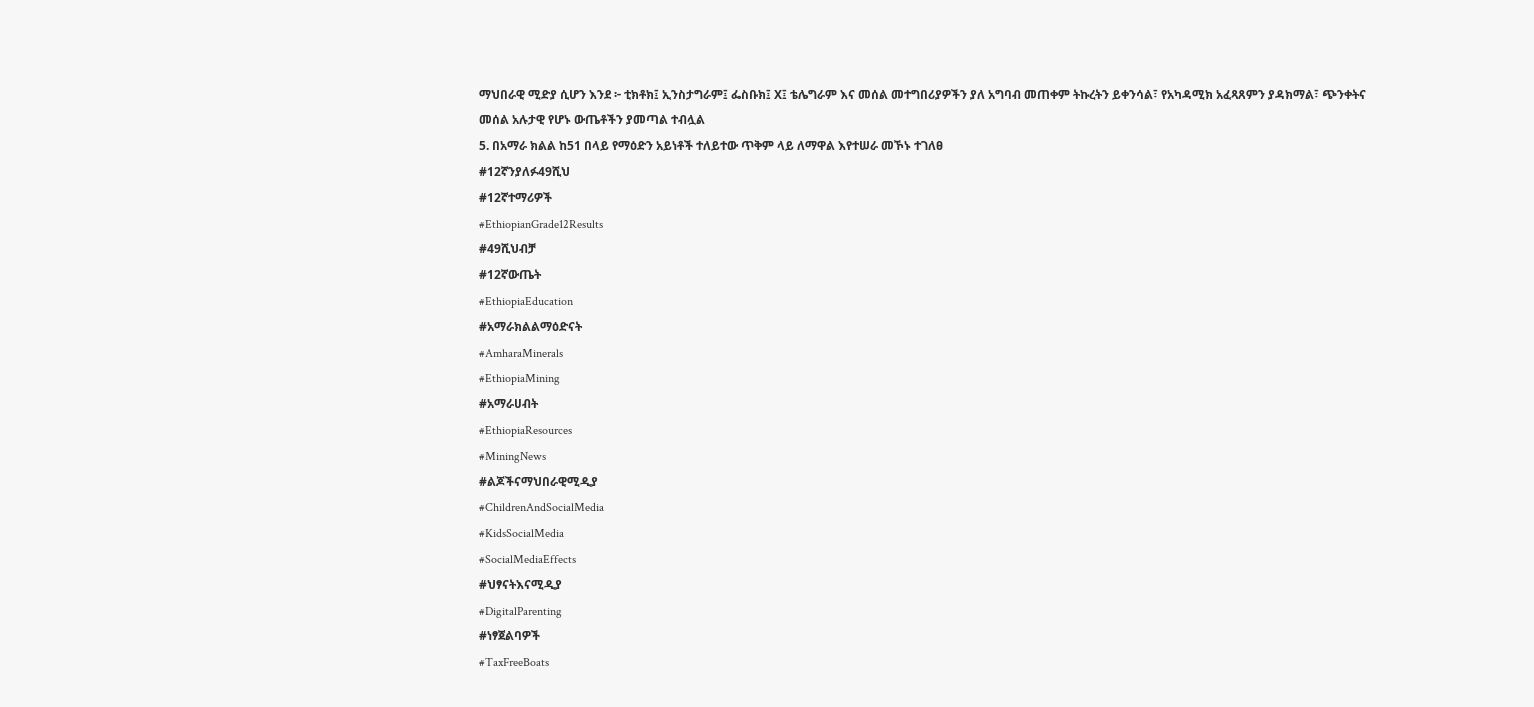ማህበራዊ ሚድያ ሲሆን እንደ ፦ ቲክቶክ፤ ኢንስታግራም፤ ፌስቡክ፤ X፤ ቴሌግራም እና መሰል መተግበሪያዎችን ያለ አግባብ መጠቀም ትኩረትን ይቀንሳል፣ የአካዳሚክ አፈጻጸምን ያዳክማል፣ ጭንቀትና መሰል አሉታዊ የሆኑ ውጤቶችን ያመጣል ተብሏል
5. በአማራ ክልል ከ51 በላይ የማዕድን አይነቶች ተለይተው ጥቅም ላይ ለማዋል እየተሠራ መኾኑ ተገለፀ
#12ኛንያለፉ49ሺህ
#12ኛተማሪዎች
#EthiopianGrade12Results
#49ሺህብቻ
#12ኛውጤት
#EthiopiaEducation
#አማራክልልማዕድናት
#AmharaMinerals
#EthiopiaMining
#አማራሀብት
#EthiopiaResources
#MiningNews
#ልጆችናማህበራዊሚዲያ
#ChildrenAndSocialMedia
#KidsSocialMedia
#SocialMediaEffects
#ህፃናትእናሚዲያ
#DigitalParenting
#ነፃጀልባዎች
#TaxFreeBoats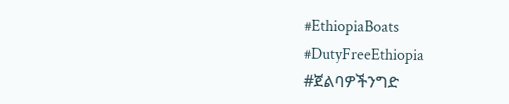#EthiopiaBoats
#DutyFreeEthiopia
#ጀልባዎችንግድ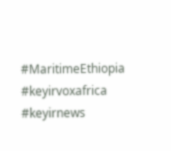#MaritimeEthiopia
#keyirvoxafrica
#keyirnews